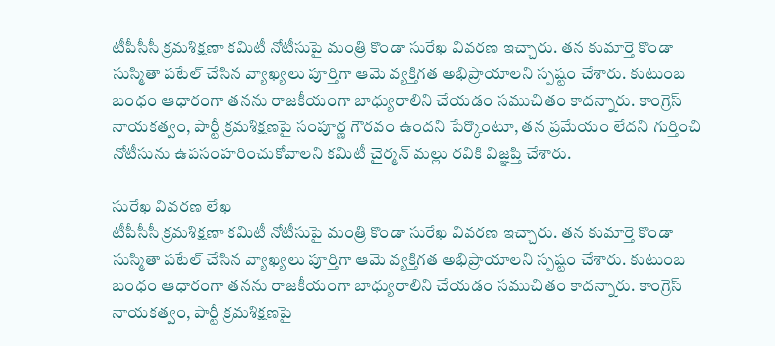టీపీసీసీ క్రమశిక్షణా కమిటీ నోటీసుపై మంత్రి కొండా సురేఖ వివరణ ఇచ్చారు. తన కుమార్తె కొండా సుస్మితా పటేల్ చేసిన వ్యాఖ్యలు పూర్తిగా ఆమె వ్యక్తిగత అభిప్రాయాలని స్పష్టం చేశారు. కుటుంబ బంధం ఆధారంగా తనను రాజకీయంగా బాధ్యురాలిని చేయడం సముచితం కాదన్నారు. కాంగ్రెస్ నాయకత్వం, పార్టీ క్రమశిక్షణపై సంపూర్ణ గౌరవం ఉందని పేర్కొంటూ, తన ప్రమేయం లేదని గుర్తించి నోటీసును ఉపసంహరించుకోవాలని కమిటీ చైర్మన్ మల్లు రవికి విజ్ఞప్తి చేశారు.

సురేఖ వివరణ లేఖ
టీపీసీసీ క్రమశిక్షణా కమిటీ నోటీసుపై మంత్రి కొండా సురేఖ వివరణ ఇచ్చారు. తన కుమార్తె కొండా సుస్మితా పటేల్ చేసిన వ్యాఖ్యలు పూర్తిగా ఆమె వ్యక్తిగత అభిప్రాయాలని స్పష్టం చేశారు. కుటుంబ బంధం ఆధారంగా తనను రాజకీయంగా బాధ్యురాలిని చేయడం సముచితం కాదన్నారు. కాంగ్రెస్ నాయకత్వం, పార్టీ క్రమశిక్షణపై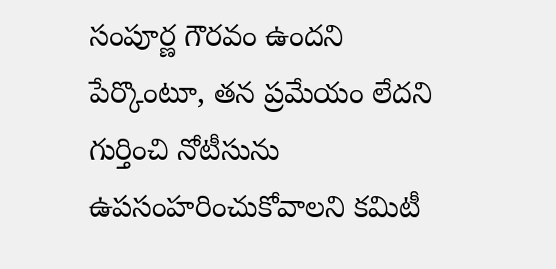సంపూర్ణ గౌరవం ఉందని పేర్కొంటూ, తన ప్రమేయం లేదని గుర్తించి నోటీసును ఉపసంహరించుకోవాలని కమిటీ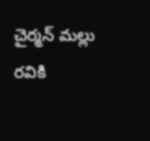చైర్మన్ మల్లు రవికి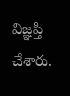విజ్ఞప్తి చేశారు.